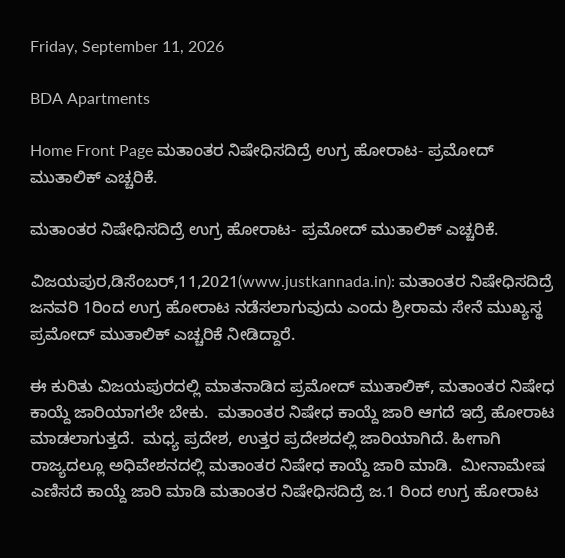Friday, September 11, 2026

BDA Apartments

Home Front Page ಮತಾಂತರ ನಿಷೇಧಿಸದಿದ್ರೆ ಉಗ್ರ ಹೋರಾಟ- ಪ್ರಮೋದ್ ಮುತಾಲಿಕ್ ಎಚ್ಚರಿಕೆ.

ಮತಾಂತರ ನಿಷೇಧಿಸದಿದ್ರೆ ಉಗ್ರ ಹೋರಾಟ- ಪ್ರಮೋದ್ ಮುತಾಲಿಕ್ ಎಚ್ಚರಿಕೆ.

ವಿಜಯಪುರ,ಡಿಸೆಂಬರ್,11,2021(www.justkannada.in): ಮತಾಂತರ ನಿಷೇಧಿಸದಿದ್ರೆ ಜನವರಿ 1ರಿಂದ ಉಗ್ರ ಹೋರಾಟ ನಡೆಸಲಾಗುವುದು ಎಂದು ಶ್ರೀರಾಮ ಸೇನೆ ಮುಖ್ಯಸ್ಥ ಪ್ರಮೋದ್ ಮುತಾಲಿಕ್ ಎಚ್ಚರಿಕೆ ನೀಡಿದ್ದಾರೆ.

ಈ ಕುರಿತು ವಿಜಯಪುರದಲ್ಲಿ ಮಾತನಾಡಿದ ಪ್ರಮೋದ್ ಮುತಾಲಿಕ್, ಮತಾಂತರ ನಿಷೇಧ ಕಾಯ್ದೆ ಜಾರಿಯಾಗಲೇ ಬೇಕು.  ಮತಾಂತರ ನಿಷೇಧ ಕಾಯ್ದೆ ಜಾರಿ ಆಗದೆ ಇದ್ರೆ ಹೋರಾಟ ಮಾಡಲಾಗುತ್ತದೆ.  ಮಧ್ಯ ಪ್ರದೇಶ, ಉತ್ತರ ಪ್ರದೇಶದಲ್ಲಿ ಜಾರಿಯಾಗಿದೆ. ಹೀಗಾಗಿ ರಾಜ್ಯದಲ್ಲೂ ಅಧಿವೇಶನದಲ್ಲಿ ಮತಾಂತರ ನಿಷೇಧ ಕಾಯ್ದೆ ಜಾರಿ ಮಾಡಿ.  ಮೀನಾಮೇಷ ಎಣಿಸದೆ ಕಾಯ್ದೆ ಜಾರಿ ಮಾಡಿ ಮತಾಂತರ ನಿಷೇಧಿಸದಿದ್ರೆ ಜ.1 ರಿಂದ ಉಗ್ರ ಹೋರಾಟ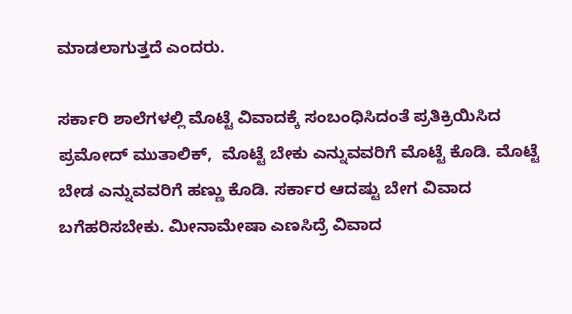ಮಾಡಲಾಗುತ್ತದೆ ಎಂದರು.

ಸರ್ಕಾರಿ ಶಾಲೆಗಳಲ್ಲಿ ಮೊಟ್ಟೆ ವಿವಾದಕ್ಕೆ ಸಂಬಂಧಿಸಿದಂತೆ ಪ್ರತಿಕ್ರಿಯಿಸಿದ ಪ್ರಮೋದ್ ಮುತಾಲಿಕ್,  ಮೊಟ್ಟೆ ಬೇಕು ಎನ್ನುವವರಿಗೆ ಮೊಟ್ಟೆ ಕೊಡಿ. ಮೊಟ್ಟೆ ಬೇಡ ಎನ್ನುವವರಿಗೆ ಹಣ್ಣು ಕೊಡಿ. ಸರ್ಕಾರ ಆದಷ್ಟು ಬೇಗ ವಿವಾದ ಬಗೆಹರಿಸಬೇಕು. ಮೀನಾಮೇಷಾ ಎಣಸಿದ್ರೆ ವಿವಾದ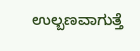ಉಲ್ಬಣವಾಗುತ್ತೆ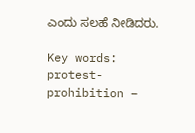ಎಂದು ಸಲಹೆ ನೀಡಿದರು.

Key words: protest- prohibition –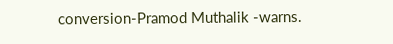conversion-Pramod Muthalik -warns.